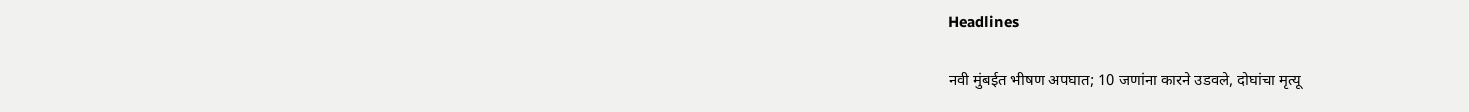Headlines

नवी मुंबईत भीषण अपघात; 10 जणांना कारने उडवले, दोघांचा मृत्यू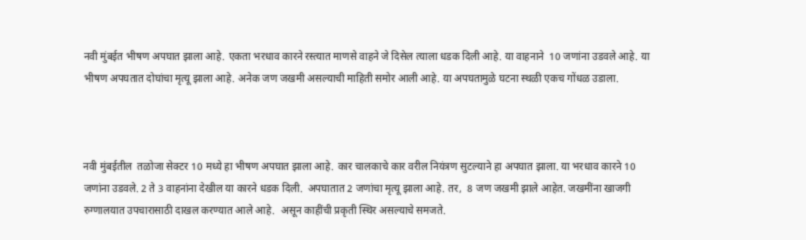नवी मुंबईत भीषण अपघात झाला आहे. एकता भरधाव कारने रस्त्यात माणसे वाहने जे दिसेल त्याला धडक दिली आहे. या वाहनाने  10 जणांना उडवले आहे. या भीषण अपघतात दोघांचा मृत्यू झाला आहे. अनेक जण जखमी असल्याची माहिती समोर आली आहे. या अपघतामुळे घटना स्थळी एकच गोंधळ उडाला.



नवी मुंबईतील  तळोजा सेक्टर 10 मध्ये हा भीषण अपघात झाला आहे. कार चालकाचे कार वरील नियंत्रण सुटल्याने हा अपघात झाला. या भरधाव कारने 10 जणांना उडवले. 2 ते 3 वाहनांना देखील या कारने धडक दिली.  अपघातात 2 जणांचा मृत्यू झाला आहे. तर,  8 जण जखमी झाले आहेत. जखमींना खाजगी रुग्णालयात उपचारासाठी दाखल करण्यात आले आहे.  असून काहींची प्रकृती स्थिर असल्याचे समजते.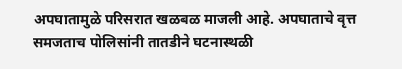अपघातामुळे परिसरात खळबळ माजली आहे. अपघाताचे वृत्त समजताच पोलिसांनी तातडीने घटनास्थळी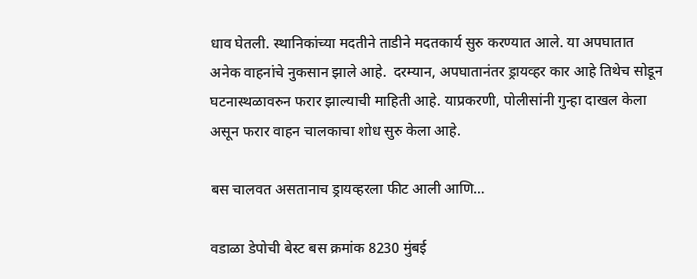धाव घेतली. स्थानिकांच्या मदतीने ताडीने मदतकार्य सुरु करण्यात आले. या अपघातात अनेक वाहनांचे नुकसान झाले आहे.  दरम्यान, अपघातानंतर ड्रायव्हर कार आहे तिथेच सोडून घटनास्थळावरुन फरार झाल्याची माहिती आहे. याप्रकरणी, पोलीसांनी गुन्हा दाखल केला असून फरार वाहन चालकाचा शोध सुरु केला आहे.

बस चालवत असतानाच ड्रायव्हरला फीट आली आणि…

वडाळा डेपोची बेस्ट बस क्रमांक 8230 मुंबई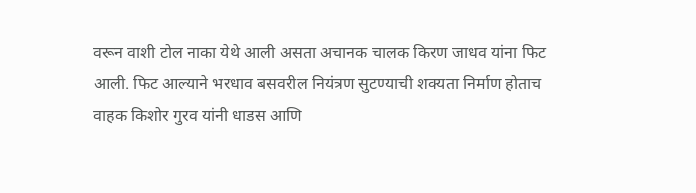वरून वाशी टोल नाका येथे आली असता अचानक चालक किरण जाधव यांना फिट आली. फिट आल्याने भरधाव बसवरील नियंत्रण सुटण्याची शक्यता निर्माण होताच वाहक किशोर गुरव यांनी धाडस आणि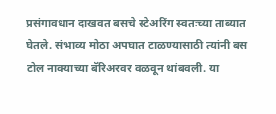प्रसंगावधान दाखवत बसचे स्टेअरिंग स्वतःच्या ताब्यात घेतले. संभाव्य मोठा अपघात टाळण्यासाठी त्यांनी बस टोल नाक्याच्या बॅरिअरवर वळवून थांबवली. या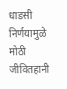धाडसी निर्णयामुळे मोठी जीवितहानी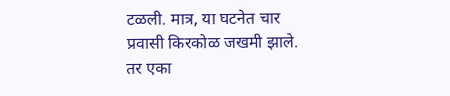टळली. मात्र, या घटनेत चार प्रवासी किरकोळ जखमी झाले. तर एका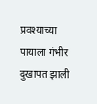प्रवश्याच्या पायाला गंभीर दुखापत झाली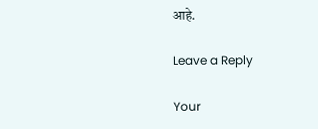आहे.

Leave a Reply

Your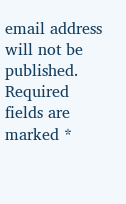email address will not be published. Required fields are marked *